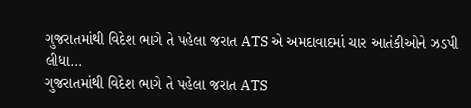ગુજરાતમાંથી વિદેશ ભાગે તે પહેલા જરાત ATS એ અમદાવાદમાં ચાર આતંકીઓને ઝડપી લીધા…
ગુજરાતમાંથી વિદેશ ભાગે તે પહેલા જરાત ATS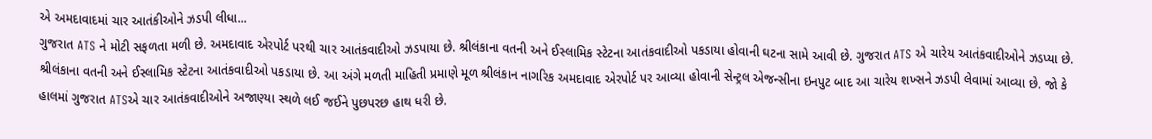એ અમદાવાદમાં ચાર આતંકીઓને ઝડપી લીધા...
ગુજરાત ATS ને મોટી સફળતા મળી છે. અમદાવાદ એરપોર્ટ પરથી ચાર આતંકવાદીઓ ઝડપાયા છે. શ્રીલંકાના વતની અને ઈસ્લામિક સ્ટેટના આતંકવાદીઓ પકડાયા હોવાની ઘટના સામે આવી છે. ગુજરાત ATS એ ચારેય આતંકવાદીઓને ઝડપ્યા છે.
શ્રીલંકાના વતની અને ઈસ્લામિક સ્ટેટના આતંકવાદીઓ પકડાયા છે. આ અંગે મળતી માહિતી પ્રમાણે મૂળ શ્રીલંકાન નાગરિક અમદાવાદ એરપોર્ટ પર આવ્યા હોવાની સેન્ટ્રલ એજન્સીના ઇનપુટ બાદ આ ચારેય શખ્સને ઝડપી લેવામાં આવ્યા છે. જો કે હાલમાં ગુજરાત ATSએ ચાર આતંકવાદીઓને અજાણ્યા સ્થળે લઈ જઈને પુછપરછ હાથ ધરી છે.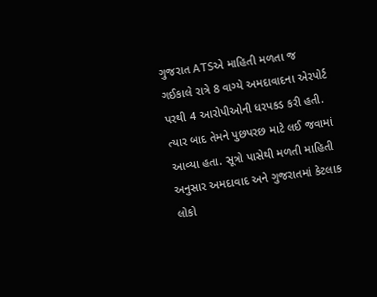ગુજરાત ATSએ માહિતી મળતા જ ગઈકાલે રાત્રે 8 વાગ્યે અમદાવાદના એરપોર્ટ પરથી 4 આરોપીઓની ધરપકડ કરી હતી. ત્યાર બાદ તેમને પુછપરછ માટે લઈ જવામાં આવ્યા હતા. સૂત્રો પાસેથી મળતી માહિતી અનુસાર અમદાવાદ અને ગુજરાતમાં કેટલાક લોકો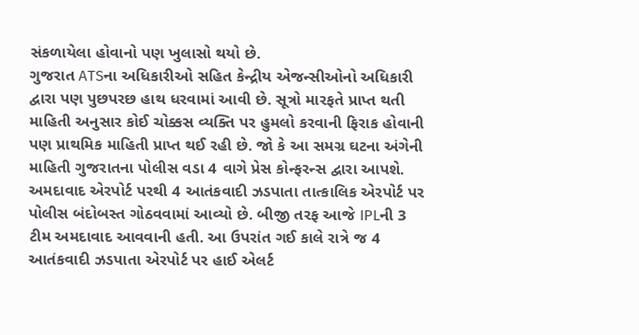સંકળાયેલા હોવાનો પણ ખુલાસો થયો છે.
ગુજરાત ATSના અધિકારીઓ સહિત કેન્દ્રીય એજન્સીઓનો અધિકારી દ્વારા પણ પુછપરછ હાથ ધરવામાં આવી છે. સૂત્રો મારફતે પ્રાપ્ત થતી માહિતી અનુસાર કોઈ ચોક્કસ વ્યક્તિ પર હુમલો કરવાની ફિરાક હોવાની પણ પ્રાથમિક માહિતી પ્રાપ્ત થઈ રહી છે. જો કે આ સમગ્ર ઘટના અંગેની માહિતી ગુજરાતના પોલીસ વડા 4 વાગે પ્રેસ કોન્ફરન્સ દ્વારા આપશે.
અમદાવાદ એરપોર્ટ પરથી 4 આતંકવાદી ઝડપાતા તાત્કાલિક એરપોર્ટ પર પોલીસ બંદોબસ્ત ગોઠવવામાં આવ્યો છે. બીજી તરફ આજે IPLની 3 ટીમ અમદાવાદ આવવાની હતી. આ ઉપરાંત ગઈ કાલે રાત્રે જ 4 આતંકવાદી ઝડપાતા એરપોર્ટ પર હાઈ એલર્ટ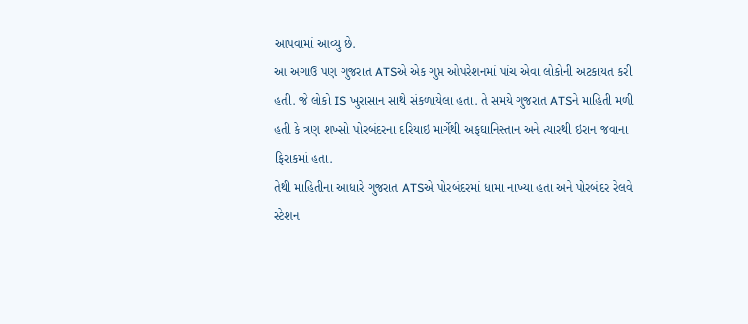આપવામાં આવ્યુ છે.
આ અગાઉ પણ ગુજરાત ATSએ એક ગુપ્ત ઓપરેશનમાં પાંચ એવા લોકોની અટકાયત કરી હતી. જે લોકો IS ખુરાસાન સાથે સંકળાયેલા હતા. તે સમયે ગુજરાત ATSને માહિતી મળી હતી કે ત્રણ શખ્સો પોરબંદરના દરિયાઇ માર્ગેથી અફઘાનિસ્તાન અને ત્યારથી ઇરાન જવાના ફિરાકમાં હતા.
તેથી માહિતીના આધારે ગુજરાત ATSએ પોરબંદરમાં ધામા નાખ્યા હતા અને પોરબંદર રેલવે સ્ટેશન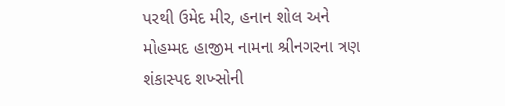પરથી ઉમેદ મીર, હનાન શોલ અને મોહમ્મદ હાજીમ નામના શ્રીનગરના ત્રણ શંકાસ્પદ શખ્સોની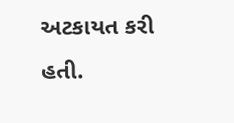અટકાયત કરી હતી.